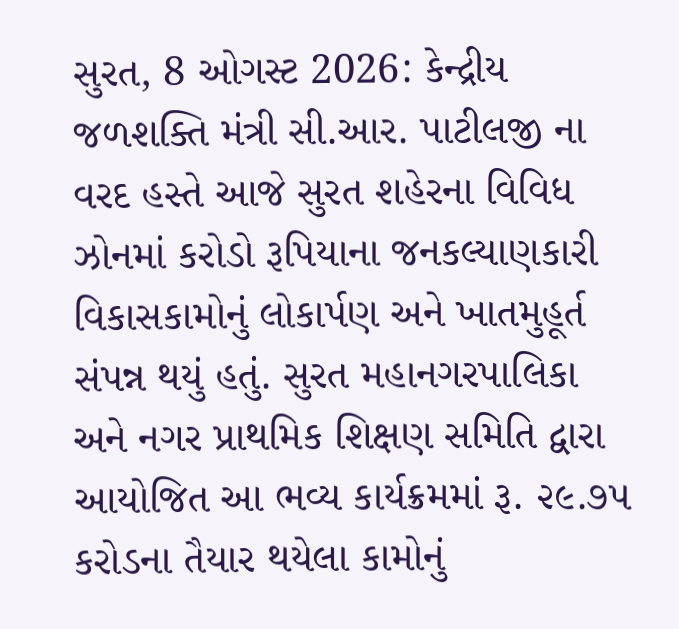સુરત, 8 ઓગસ્ટ 2026: કેન્દ્રીય જળશક્તિ મંત્રી સી.આર. પાટીલજી ના વરદ હસ્તે આજે સુરત શહેરના વિવિધ ઝોનમાં કરોડો રૂપિયાના જનકલ્યાણકારી વિકાસકામોનું લોકાર્પણ અને ખાતમુહૂર્ત સંપન્ન થયું હતું. સુરત મહાનગરપાલિકા અને નગર પ્રાથમિક શિક્ષણ સમિતિ દ્વારા આયોજિત આ ભવ્ય કાર્યક્રમમાં રૂ. ૨૯.૭૫ કરોડના તૈયાર થયેલા કામોનું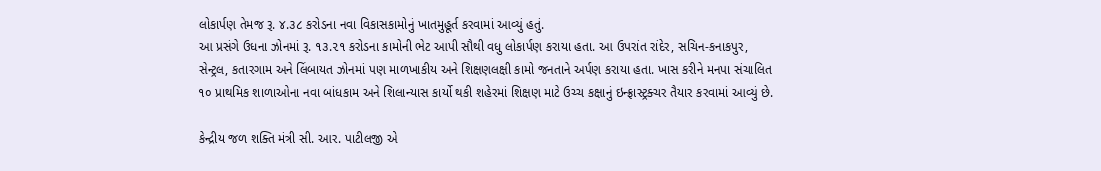લોકાર્પણ તેમજ રૂ. ૪.૩૮ કરોડના નવા વિકાસકામોનું ખાતમુહૂર્ત કરવામાં આવ્યું હતું.
આ પ્રસંગે ઉધના ઝોનમાં રૂ. ૧૩.૨૧ કરોડના કામોની ભેટ આપી સૌથી વધુ લોકાર્પણ કરાયા હતા. આ ઉપરાંત રાંદેર, સચિન-કનાકપુર, સેન્ટ્રલ, કતારગામ અને લિંબાયત ઝોનમાં પણ માળખાકીય અને શિક્ષણલક્ષી કામો જનતાને અર્પણ કરાયા હતા. ખાસ કરીને મનપા સંચાલિત ૧૦ પ્રાથમિક શાળાઓના નવા બાંધકામ અને શિલાન્યાસ કાર્યો થકી શહેરમાં શિક્ષણ માટે ઉચ્ચ કક્ષાનું ઇન્ફ્રાસ્ટ્રક્ચર તૈયાર કરવામાં આવ્યું છે.

કેન્દ્રીય જળ શક્તિ મંત્રી સી. આર. પાટીલજી એ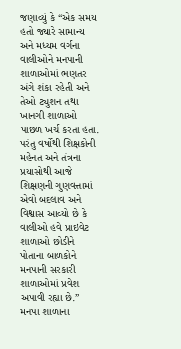જણાવ્યું કે “એક સમય હતો જ્યારે સામાન્ય અને મધ્યમ વર્ગના વાલીઓને મનપાની શાળાઓમાં ભણતર અંગે શંકા રહેતી અને તેઓ ટ્યુશન તથા ખાનગી શાળાઓ પાછળ ખર્ચ કરતા હતા. પરંતુ વર્ષોથી શિક્ષકોની મહેનત અને તંત્રના પ્રયાસોથી આજે શિક્ષણની ગુણવત્તામાં એવો બદલાવ અને વિશ્વાસ આવ્યો છે કે વાલીઓ હવે પ્રાઇવેટ શાળાઓ છોડીને પોતાના બાળકોને મનપાની સરકારી શાળાઓમાં પ્રવેશ અપાવી રહ્યા છે.”
મનપા શાળાના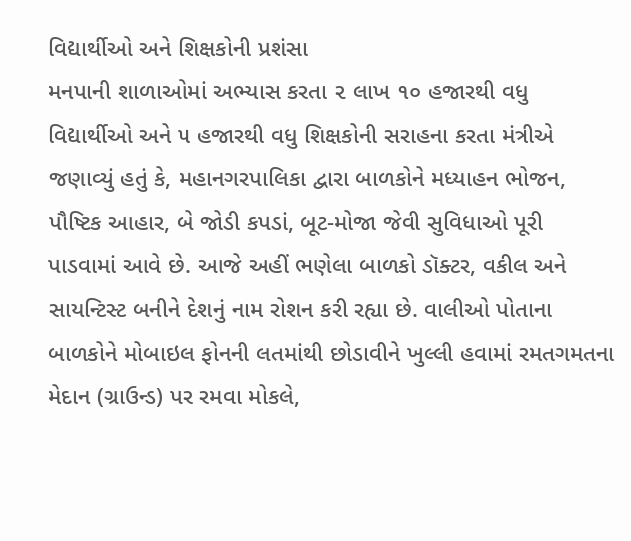વિદ્યાર્થીઓ અને શિક્ષકોની પ્રશંસા
મનપાની શાળાઓમાં અભ્યાસ કરતા ૨ લાખ ૧૦ હજારથી વધુ વિદ્યાર્થીઓ અને ૫ હજારથી વધુ શિક્ષકોની સરાહના કરતા મંત્રીએ જણાવ્યું હતું કે, મહાનગરપાલિકા દ્વારા બાળકોને મધ્યાહન ભોજન, પૌષ્ટિક આહાર, બે જોડી કપડાં, બૂટ-મોજા જેવી સુવિધાઓ પૂરી પાડવામાં આવે છે. આજે અહીં ભણેલા બાળકો ડૉક્ટર, વકીલ અને સાયન્ટિસ્ટ બનીને દેશનું નામ રોશન કરી રહ્યા છે. વાલીઓ પોતાના બાળકોને મોબાઇલ ફોનની લતમાંથી છોડાવીને ખુલ્લી હવામાં રમતગમતના મેદાન (ગ્રાઉન્ડ) પર રમવા મોકલે,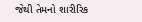જેથી તેમનો શારીરિક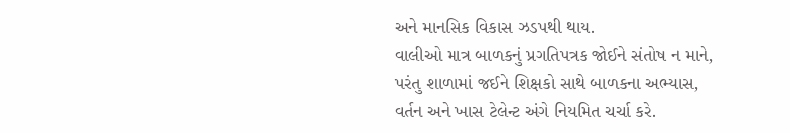અને માનસિક વિકાસ ઝડપથી થાય.
વાલીઓ માત્ર બાળકનું પ્રગતિપત્રક જોઈને સંતોષ ન માને, પરંતુ શાળામાં જઈને શિક્ષકો સાથે બાળકના અભ્યાસ, વર્તન અને ખાસ ટેલેન્ટ અંગે નિયમિત ચર્ચા કરે.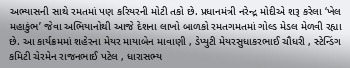અભ્યાસની સાથે રમતમાં પણ કરિયરની મોટી તકો છે. પ્રધાનમંત્રી નરેન્દ્ર મોદીએ શરૂ કરેલા ‘ખેલ મહાકુંભ’ જેવા અભિયાનોથી આજે દેશના લાખો બાળકો રમતગમતમાં ગોલ્ડ મેડલ મેળવી રહ્યા છે. આ કાર્યક્રમમાં શહેરના મેયર માયાબેન માવાણી , ડેપ્યુટી મેયરસુધાકરભાઈ ચૌધરી , સ્ટેન્ડિંગ કમિટી ચેરમેન રાજનભાઈ પટેલ , ધારાસભ્ય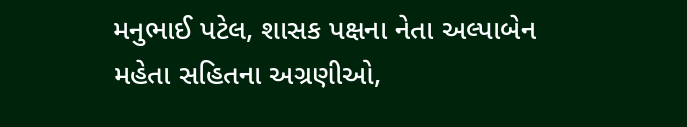મનુભાઈ પટેલ, શાસક પક્ષના નેતા અલ્પાબેન મહેતા સહિતના અગ્રણીઓ,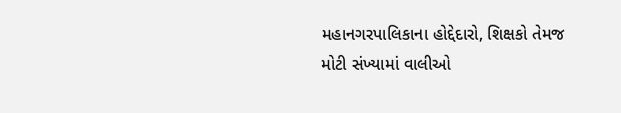મહાનગરપાલિકાના હોદ્દેદારો, શિક્ષકો તેમજ મોટી સંખ્યામાં વાલીઓ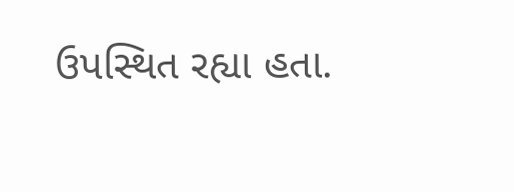ઉપસ્થિત રહ્યા હતા.